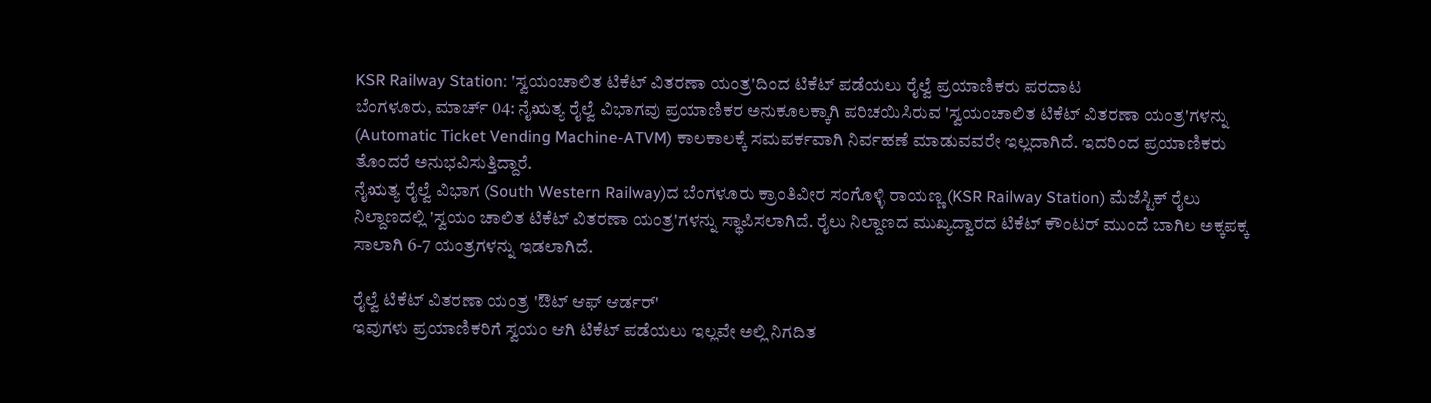KSR Railway Station: 'ಸ್ವಯಂಚಾಲಿತ ಟಿಕೆಟ್ ವಿತರಣಾ ಯಂತ್ರ'ದಿಂದ ಟಿಕೆಟ್ ಪಡೆಯಲು ರೈಲ್ವೆ ಪ್ರಯಾಣಿಕರು ಪರದಾಟ
ಬೆಂಗಳೂರು, ಮಾರ್ಚ್ 04: ನೈಋತ್ಯ ರೈಲ್ವೆ ವಿಭಾಗವು ಪ್ರಯಾಣಿಕರ ಅನುಕೂಲಕ್ಕಾಗಿ ಪರಿಚಯಿಸಿರುವ 'ಸ್ವಯಂಚಾಲಿತ ಟಿಕೆಟ್ ವಿತರಣಾ ಯಂತ್ರ'ಗಳನ್ನು (Automatic Ticket Vending Machine-ATVM) ಕಾಲಕಾಲಕ್ಕೆ ಸಮಪರ್ಕವಾಗಿ ನಿರ್ವಹಣೆ ಮಾಡುವವರೇ ಇಲ್ಲದಾಗಿದೆ. ಇದರಿಂದ ಪ್ರಯಾಣಿಕರು ತೊಂದರೆ ಅನುಭವಿಸುತ್ತಿದ್ದಾರೆ.
ನೈಋತ್ಯ ರೈಲ್ವೆ ವಿಭಾಗ (South Western Railway)ದ ಬೆಂಗಳೂರು ಕ್ರಾಂತಿವೀರ ಸಂಗೊಳ್ಳಿ ರಾಯಣ್ಣ (KSR Railway Station) ಮೆಜೆಸ್ಟಿಕ್ ರೈಲು ನಿಲ್ದಾಣದಲ್ಲಿ 'ಸ್ವಯಂ ಚಾಲಿತ ಟಿಕೆಟ್ ವಿತರಣಾ ಯಂತ್ರ'ಗಳನ್ನು ಸ್ಥಾಪಿಸಲಾಗಿದೆ. ರೈಲು ನಿಲ್ದಾಣದ ಮುಖ್ಯದ್ವಾರದ ಟಿಕೆಟ್ ಕೌಂಟರ್ ಮುಂದೆ ಬಾಗಿಲ ಅಕ್ಕಪಕ್ಕ ಸಾಲಾಗಿ 6-7 ಯಂತ್ರಗಳನ್ನು ಇಡಲಾಗಿದೆ.

ರೈಲ್ವೆ ಟಿಕೆಟ್ ವಿತರಣಾ ಯಂತ್ರ 'ಔಟ್ ಆಫ್ ಆರ್ಡರ್'
ಇವುಗಳು ಪ್ರಯಾಣಿಕರಿಗೆ ಸ್ವಯಂ ಆಗಿ ಟಿಕೆಟ್ ಪಡೆಯಲು ಇಲ್ಲವೇ ಅಲ್ಲಿ ನಿಗದಿತ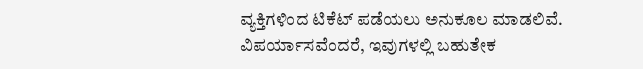ವ್ಯಕ್ತಿಗಳಿಂದ ಟಿಕೆಟ್ ಪಡೆಯಲು ಅನುಕೂಲ ಮಾಡಲಿವೆ. ವಿಪರ್ಯಾಸವೆಂದರೆ, ಇವುಗಳಲ್ಲಿ ಬಹುತೇಕ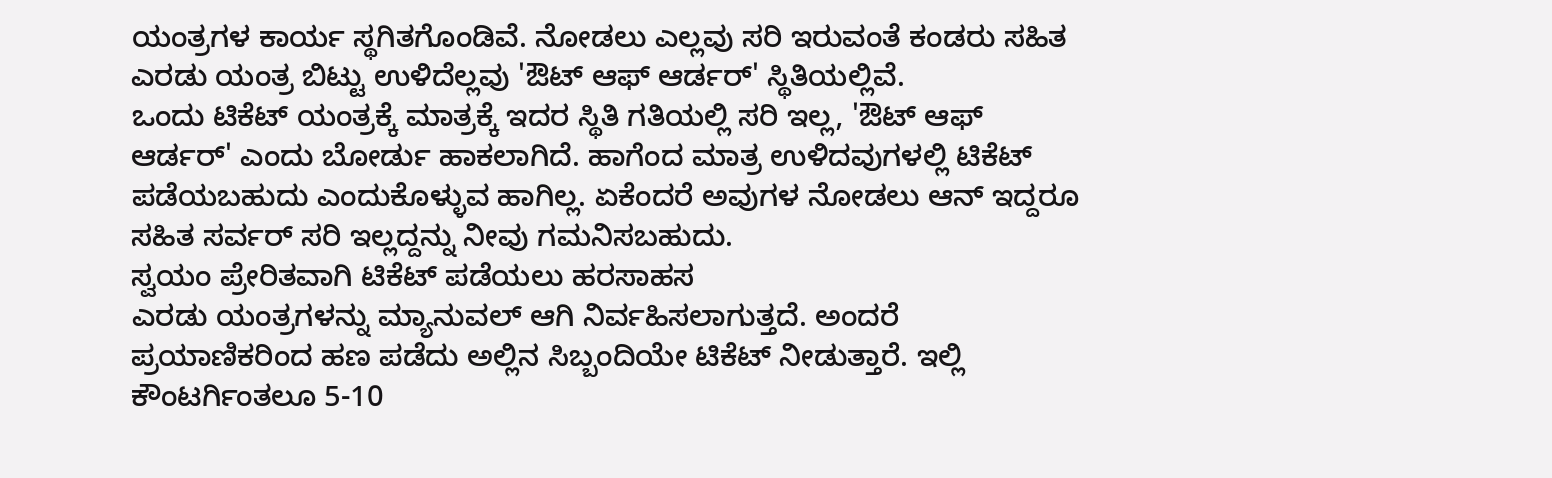ಯಂತ್ರಗಳ ಕಾರ್ಯ ಸ್ಥಗಿತಗೊಂಡಿವೆ. ನೋಡಲು ಎಲ್ಲವು ಸರಿ ಇರುವಂತೆ ಕಂಡರು ಸಹಿತ ಎರಡು ಯಂತ್ರ ಬಿಟ್ಟು ಉಳಿದೆಲ್ಲವು 'ಔಟ್ ಆಫ್ ಆರ್ಡರ್' ಸ್ಥಿತಿಯಲ್ಲಿವೆ.
ಒಂದು ಟಿಕೆಟ್ ಯಂತ್ರಕ್ಕೆ ಮಾತ್ರಕ್ಕೆ ಇದರ ಸ್ಥಿತಿ ಗತಿಯಲ್ಲಿ ಸರಿ ಇಲ್ಲ, 'ಔಟ್ ಆಫ್ ಆರ್ಡರ್' ಎಂದು ಬೋರ್ಡು ಹಾಕಲಾಗಿದೆ. ಹಾಗೆಂದ ಮಾತ್ರ ಉಳಿದವುಗಳಲ್ಲಿ ಟಿಕೆಟ್ ಪಡೆಯಬಹುದು ಎಂದುಕೊಳ್ಳುವ ಹಾಗಿಲ್ಲ. ಏಕೆಂದರೆ ಅವುಗಳ ನೋಡಲು ಆನ್ ಇದ್ದರೂ ಸಹಿತ ಸರ್ವರ್ ಸರಿ ಇಲ್ಲದ್ದನ್ನು ನೀವು ಗಮನಿಸಬಹುದು.
ಸ್ವಯಂ ಪ್ರೇರಿತವಾಗಿ ಟಿಕೆಟ್ ಪಡೆಯಲು ಹರಸಾಹಸ
ಎರಡು ಯಂತ್ರಗಳನ್ನು ಮ್ಯಾನುವಲ್ ಆಗಿ ನಿರ್ವಹಿಸಲಾಗುತ್ತದೆ. ಅಂದರೆ ಪ್ರಯಾಣಿಕರಿಂದ ಹಣ ಪಡೆದು ಅಲ್ಲಿನ ಸಿಬ್ಬಂದಿಯೇ ಟಿಕೆಟ್ ನೀಡುತ್ತಾರೆ. ಇಲ್ಲಿ ಕೌಂಟರ್ಗಿಂತಲೂ 5-10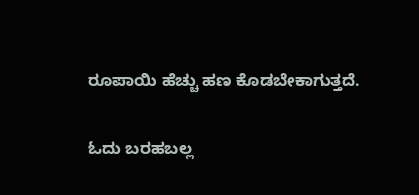ರೂಪಾಯಿ ಹೆಚ್ಚು ಹಣ ಕೊಡಬೇಕಾಗುತ್ತದೆ.

ಓದು ಬರಹಬಲ್ಲ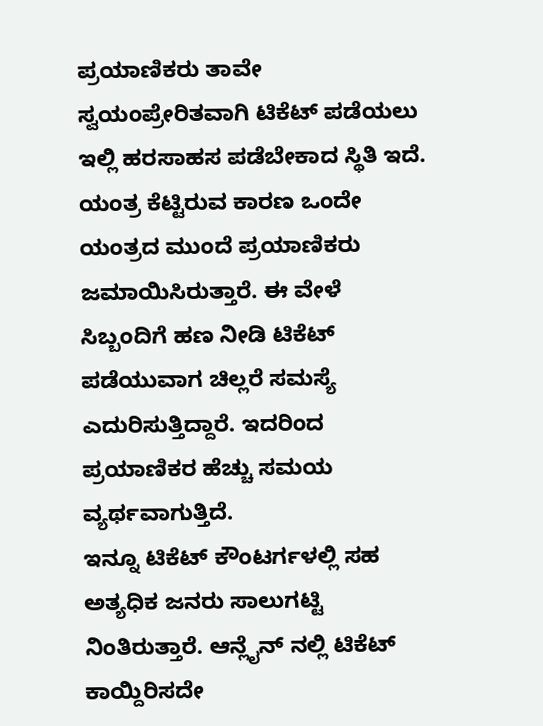ಪ್ರಯಾಣಿಕರು ತಾವೇ ಸ್ವಯಂಪ್ರೇರಿತವಾಗಿ ಟಿಕೆಟ್ ಪಡೆಯಲು ಇಲ್ಲಿ ಹರಸಾಹಸ ಪಡೆಬೇಕಾದ ಸ್ಥಿತಿ ಇದೆ. ಯಂತ್ರ ಕೆಟ್ಟಿರುವ ಕಾರಣ ಒಂದೇ ಯಂತ್ರದ ಮುಂದೆ ಪ್ರಯಾಣಿಕರು ಜಮಾಯಿಸಿರುತ್ತಾರೆ. ಈ ವೇಳೆ ಸಿಬ್ಬಂದಿಗೆ ಹಣ ನೀಡಿ ಟಿಕೆಟ್ ಪಡೆಯುವಾಗ ಚಿಲ್ಲರೆ ಸಮಸ್ಯೆ ಎದುರಿಸುತ್ತಿದ್ದಾರೆ. ಇದರಿಂದ ಪ್ರಯಾಣಿಕರ ಹೆಚ್ಚು ಸಮಯ ವ್ಯರ್ಥವಾಗುತ್ತಿದೆ.
ಇನ್ನೂ ಟಿಕೆಟ್ ಕೌಂಟರ್ಗಳಲ್ಲಿ ಸಹ ಅತ್ಯಧಿಕ ಜನರು ಸಾಲುಗಟ್ಟಿ ನಿಂತಿರುತ್ತಾರೆ. ಆನ್ಲೈನ್ ನಲ್ಲಿ ಟಿಕೆಟ್ ಕಾಯ್ದಿರಿಸದೇ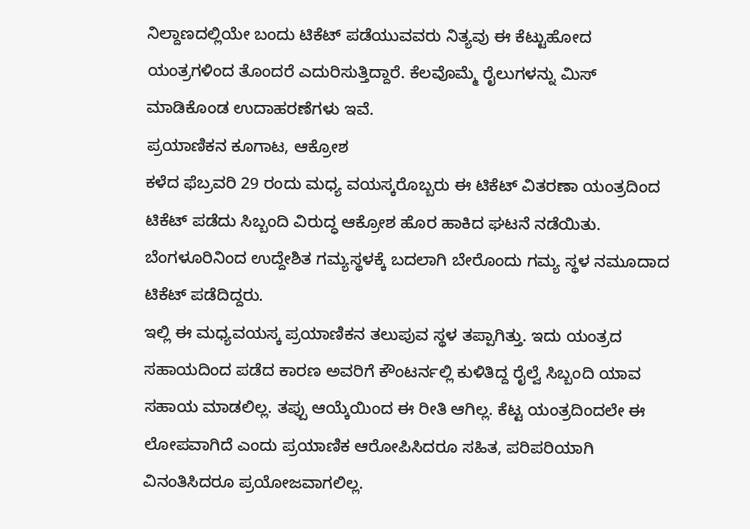ನಿಲ್ದಾಣದಲ್ಲಿಯೇ ಬಂದು ಟಿಕೆಟ್ ಪಡೆಯುವವರು ನಿತ್ಯವು ಈ ಕೆಟ್ಟುಹೋದ ಯಂತ್ರಗಳಿಂದ ತೊಂದರೆ ಎದುರಿಸುತ್ತಿದ್ದಾರೆ. ಕೆಲವೊಮ್ಮೆ ರೈಲುಗಳನ್ನು ಮಿಸ್ ಮಾಡಿಕೊಂಡ ಉದಾಹರಣೆಗಳು ಇವೆ.
ಪ್ರಯಾಣಿಕನ ಕೂಗಾಟ, ಆಕ್ರೋಶ
ಕಳೆದ ಫೆಬ್ರವರಿ 29 ರಂದು ಮಧ್ಯ ವಯಸ್ಕರೊಬ್ಬರು ಈ ಟಿಕೆಟ್ ವಿತರಣಾ ಯಂತ್ರದಿಂದ ಟಿಕೆಟ್ ಪಡೆದು ಸಿಬ್ಬಂದಿ ವಿರುದ್ಧ ಆಕ್ರೋಶ ಹೊರ ಹಾಕಿದ ಘಟನೆ ನಡೆಯಿತು. ಬೆಂಗಳೂರಿನಿಂದ ಉದ್ದೇಶಿತ ಗಮ್ಯಸ್ಥಳಕ್ಕೆ ಬದಲಾಗಿ ಬೇರೊಂದು ಗಮ್ಯ ಸ್ಥಳ ನಮೂದಾದ ಟಿಕೆಟ್ ಪಡೆದಿದ್ದರು.
ಇಲ್ಲಿ ಈ ಮಧ್ಯವಯಸ್ಕ ಪ್ರಯಾಣಿಕನ ತಲುಪುವ ಸ್ಥಳ ತಪ್ಪಾಗಿತ್ತು. ಇದು ಯಂತ್ರದ ಸಹಾಯದಿಂದ ಪಡೆದ ಕಾರಣ ಅವರಿಗೆ ಕೌಂಟರ್ನಲ್ಲಿ ಕುಳಿತಿದ್ದ ರೈಲ್ವೆ ಸಿಬ್ಬಂದಿ ಯಾವ ಸಹಾಯ ಮಾಡಲಿಲ್ಲ. ತಪ್ಪು ಆಯ್ಕೆಯಿಂದ ಈ ರೀತಿ ಆಗಿಲ್ಲ. ಕೆಟ್ಟ ಯಂತ್ರದಿಂದಲೇ ಈ ಲೋಪವಾಗಿದೆ ಎಂದು ಪ್ರಯಾಣಿಕ ಆರೋಪಿಸಿದರೂ ಸಹಿತ, ಪರಿಪರಿಯಾಗಿ ವಿನಂತಿಸಿದರೂ ಪ್ರಯೋಜವಾಗಲಿಲ್ಲ.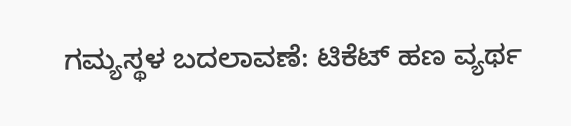ಗಮ್ಯಸ್ಥಳ ಬದಲಾವಣೆ: ಟಿಕೆಟ್ ಹಣ ವ್ಯರ್ಥ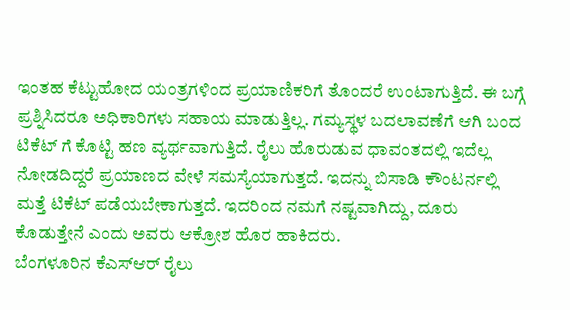ಇಂತಹ ಕೆಟ್ಟುಹೋದ ಯಂತ್ರಗಳಿಂದ ಪ್ರಯಾಣಿಕರಿಗೆ ತೊಂದರೆ ಉಂಟಾಗುತ್ತಿದೆ. ಈ ಬಗ್ಗೆ ಪ್ರಶ್ನಿಸಿದರೂ ಅಧಿಕಾರಿಗಳು ಸಹಾಯ ಮಾಡುತ್ತಿಲ್ಲ. ಗಮ್ಯಸ್ಥಳ ಬದಲಾವಣೆಗೆ ಆಗಿ ಬಂದ ಟಿಕೆಟ್ ಗೆ ಕೊಟ್ಟಿ ಹಣ ವ್ಯರ್ಥವಾಗುತ್ತಿದೆ. ರೈಲು ಹೊರುಡುವ ಧಾವಂತದಲ್ಲಿ ಇದೆಲ್ಲ ನೋಡದಿದ್ದರೆ ಪ್ರಯಾಣದ ವೇಳೆ ಸಮಸ್ಯೆಯಾಗುತ್ತದೆ. ಇದನ್ನು ಬಿಸಾಡಿ ಕೌಂಟರ್ನಲ್ಲಿ ಮತ್ತೆ ಟಿಕೆಟ್ ಪಡೆಯಬೇಕಾಗುತ್ತದೆ. ಇದರಿಂದ ನಮಗೆ ನಷ್ಟವಾಗಿದ್ದು, ದೂರು ಕೊಡುತ್ತೇನೆ ಎಂದು ಅವರು ಆಕ್ರೋಶ ಹೊರ ಹಾಕಿದರು.
ಬೆಂಗಳೂರಿನ ಕೆಎಸ್ಆರ್ ರೈಲು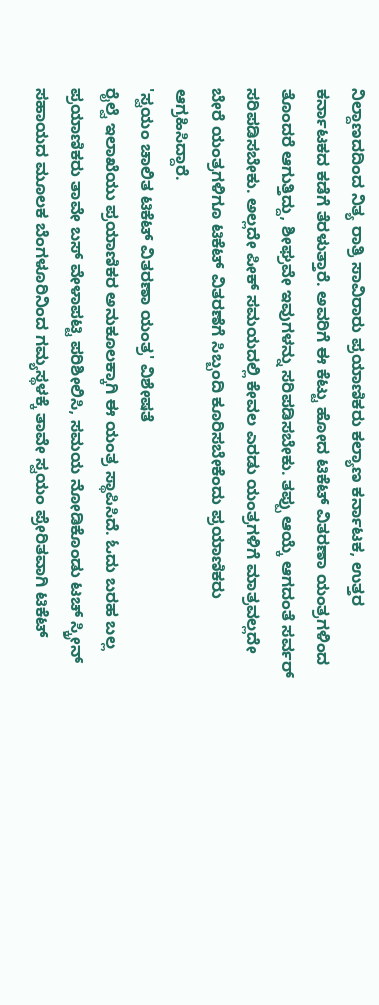ನಿಲ್ದಾಣದದಿಂದ ನಿತ್ಯ ರಾತ್ರಿ ಸಾವಿರಾರು ಪ್ರಯಾಣಿಕರು ಕಲ್ಯಾಣ ಕರ್ನಾಟಕ, ಉತ್ತರ ಕರ್ನಾಟಕದ ಕಡೆಗೆ ತೆರಳುತ್ತಾರೆ. ಅವರಿಗೆ ಈ ಕೆಟ್ಟು ಹೋದ ಟಿಕೆಟ್ ವಿತರಣಾ ಯಂತ್ರಗಳಿಂದ ತೊಂದರೆ ಆಗುತ್ತಿದ್ದು, ಶೀಘ್ರವೇ ಇವುಗಳನ್ನು ಸರಿಪಡಿಸಬೇಕು. ತಪ್ಪು ಆಯ್ಕೆ ಆಗದಂತೆ ಸರ್ವರ್ ಸರಿಪಡಿಸಬೇಕು. ಅಲ್ಲದೇ ಪೀಕ್ ಸಮಯದಲ್ಲಿ ಕೇವಲ ಎರಡು ಯಂತ್ರಗಳಿಗೆ ಮಾತ್ರವಲ್ಲದೇ ಬೇರೆ ಯಂತ್ರಗಳಿಗೂ ಟಿಕೆಟ್ ವಿತರಣೆಗೆ ಸಿಬ್ಬಂದಿ ಕೂರಿಸಬೇಕೆಂದು ಪ್ರಯಾಣಿಕರು ಆಗ್ರಹಿಸಿದ್ದಾರೆ.
'ಸ್ವಯಂ ಚಾಲಿತ ಟಿಕೆಟ್ ವಿತರಣಾ ಯಂತ್ರ' ವಿಶೇಷತೆ
ರೈಲ್ವೆ ಇಲಾಖೆಯು ಪ್ರಯಾಣಿಕರ ಅನುಕೂಲಕ್ಕಾಗಿ ಈ ಯಂತ್ರ ಸ್ಥಾಪಿಸಿದೆ. ಓದು ಬರಹ ಬಲ್ಲ ಪ್ರಯಾಣಿಕರು ತಾವೇ ಬಸ್ ವೇಳಾಪಟ್ಟಿ ಪರಿಶೀಲಿಸಿ, ಸಮಯ ನೋಡಿಕೊಂಡು ಟಚ್ ಸ್ಕ್ರೀನ್ ಸಹಾಯದ ಮೂಲಕ ಬೆಂಗಳೂರಿನಿಂದ ಗಮ್ಯಸ್ಥಳಕ್ಕೆ ತಾವೇ ಸ್ವಯಂ ಪ್ರೇರಿತವಾಗಿ ಟಿಕೆಟ್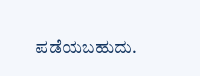ಪಡೆಯಬಹುದು.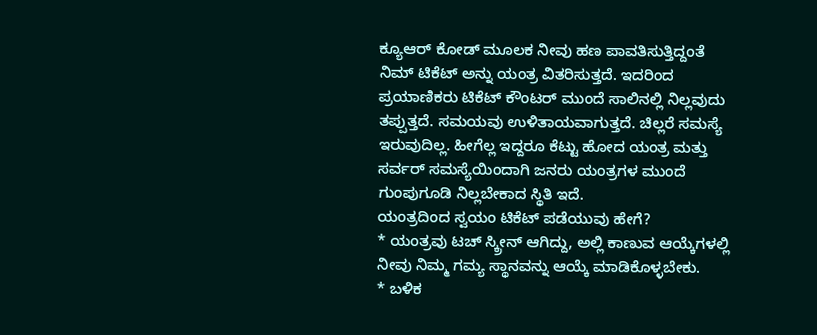ಕ್ಯೂಆರ್ ಕೋಡ್ ಮೂಲಕ ನೀವು ಹಣ ಪಾವತಿಸುತ್ತಿದ್ದಂತೆ ನಿಮ್ ಟಿಕೆಟ್ ಅನ್ನು ಯಂತ್ರ ವಿತರಿಸುತ್ತದೆ. ಇದರಿಂದ ಪ್ರಯಾಣಿಕರು ಟಿಕೆಟ್ ಕೌಂಟರ್ ಮುಂದೆ ಸಾಲಿನಲ್ಲಿ ನಿಲ್ಲವುದು ತಪ್ಪುತ್ತದೆ. ಸಮಯವು ಉಳಿತಾಯವಾಗುತ್ತದೆ. ಚಿಲ್ಲರೆ ಸಮಸ್ಯೆ ಇರುವುದಿಲ್ಲ. ಹೀಗೆಲ್ಲ ಇದ್ದರೂ ಕೆಟ್ಟು ಹೋದ ಯಂತ್ರ ಮತ್ತು ಸರ್ವರ್ ಸಮಸ್ಯೆಯಿಂದಾಗಿ ಜನರು ಯಂತ್ರಗಳ ಮುಂದೆ ಗುಂಪುಗೂಡಿ ನಿಲ್ಲಬೇಕಾದ ಸ್ಥಿತಿ ಇದೆ.
ಯಂತ್ರದಿಂದ ಸ್ವಯಂ ಟಿಕೆಟ್ ಪಡೆಯುವು ಹೇಗೆ?
* ಯಂತ್ರವು ಟಚ್ ಸ್ಕ್ರೀನ್ ಆಗಿದ್ದು, ಅಲ್ಲಿ ಕಾಣುವ ಆಯ್ಕೆಗಳಲ್ಲಿ ನೀವು ನಿಮ್ಮ ಗಮ್ಯ ಸ್ಥಾನವನ್ನು ಆಯ್ಕೆ ಮಾಡಿಕೊಳ್ಳಬೇಕು.
* ಬಳಿಕ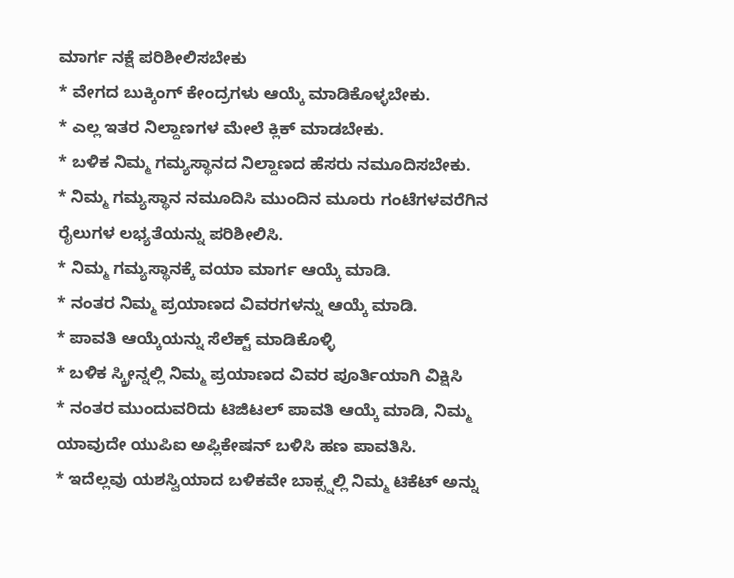ಮಾರ್ಗ ನಕ್ಷೆ ಪರಿಶೀಲಿಸಬೇಕು
* ವೇಗದ ಬುಕ್ಕಿಂಗ್ ಕೇಂದ್ರಗಳು ಆಯ್ಕೆ ಮಾಡಿಕೊಳ್ಳಬೇಕು.
* ಎಲ್ಲ ಇತರ ನಿಲ್ದಾಣಗಳ ಮೇಲೆ ಕ್ಲಿಕ್ ಮಾಡಬೇಕು.
* ಬಳಿಕ ನಿಮ್ಮ ಗಮ್ಯಸ್ಥಾನದ ನಿಲ್ದಾಣದ ಹೆಸರು ನಮೂದಿಸಬೇಕು.
* ನಿಮ್ಮ ಗಮ್ಯಸ್ಥಾನ ನಮೂದಿಸಿ ಮುಂದಿನ ಮೂರು ಗಂಟೆಗಳವರೆಗಿನ ರೈಲುಗಳ ಲಭ್ಯತೆಯನ್ನು ಪರಿಶೀಲಿಸಿ.
* ನಿಮ್ಮ ಗಮ್ಯಸ್ಥಾನಕ್ಕೆ ವಯಾ ಮಾರ್ಗ ಆಯ್ಕೆ ಮಾಡಿ.
* ನಂತರ ನಿಮ್ಮ ಪ್ರಯಾಣದ ವಿವರಗಳನ್ನು ಆಯ್ಕೆ ಮಾಡಿ.
* ಪಾವತಿ ಆಯ್ಕೆಯನ್ನು ಸೆಲೆಕ್ಟ್ ಮಾಡಿಕೊಳ್ಳಿ
* ಬಳಿಕ ಸ್ಕ್ರೀನ್ನಲ್ಲಿ ನಿಮ್ಮ ಪ್ರಯಾಣದ ವಿವರ ಪೂರ್ತಿಯಾಗಿ ವಿಕ್ಷಿಸಿ
* ನಂತರ ಮುಂದುವರಿದು ಟಿಜಿಟಲ್ ಪಾವತಿ ಆಯ್ಕೆ ಮಾಡಿ, ನಿಮ್ಮ ಯಾವುದೇ ಯುಪಿಐ ಅಪ್ಲಿಕೇಷನ್ ಬಳಿಸಿ ಹಣ ಪಾವತಿಸಿ.
* ಇದೆಲ್ಲವು ಯಶಸ್ವಿಯಾದ ಬಳಿಕವೇ ಬಾಕ್ಸ್ನಲ್ಲಿ ನಿಮ್ಮ ಟಿಕೆಟ್ ಅನ್ನು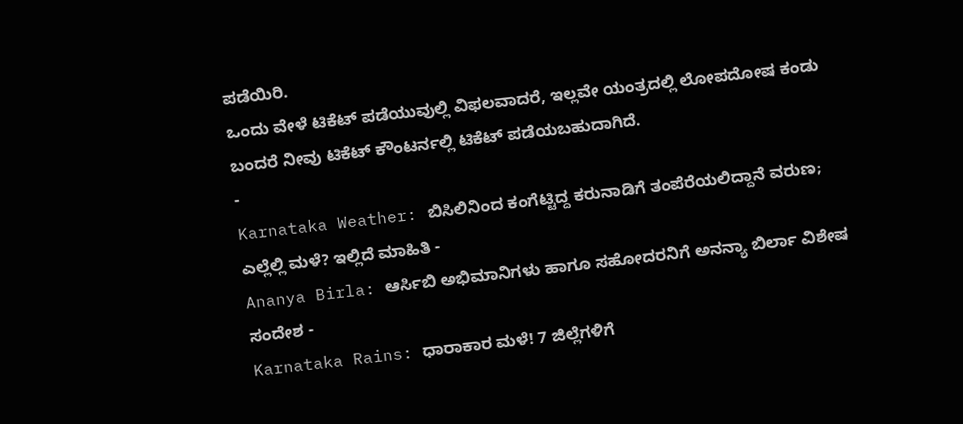ಪಡೆಯಿರಿ.
ಒಂದು ವೇಳೆ ಟಿಕೆಟ್ ಪಡೆಯುವುಲ್ಲಿ ವಿಫಲವಾದರೆ, ಇಲ್ಲವೇ ಯಂತ್ರದಲ್ಲಿ ಲೋಪದೋಷ ಕಂಡು ಬಂದರೆ ನೀವು ಟಿಕೆಟ್ ಕೌಂಟರ್ನಲ್ಲಿ ಟಿಕೆಟ್ ಪಡೆಯಬಹುದಾಗಿದೆ.
-
Karnataka Weather: ಬಿಸಿಲಿನಿಂದ ಕಂಗೆಟ್ಟಿದ್ದ ಕರುನಾಡಿಗೆ ತಂಪೆರೆಯಲಿದ್ದಾನೆ ವರುಣ; ಎಲ್ಲೆಲ್ಲಿ ಮಳೆ? ಇಲ್ಲಿದೆ ಮಾಹಿತಿ -
Ananya Birla: ಆರ್ಸಿಬಿ ಅಭಿಮಾನಿಗಳು ಹಾಗೂ ಸಹೋದರನಿಗೆ ಅನನ್ಯಾ ಬಿರ್ಲಾ ವಿಶೇಷ ಸಂದೇಶ -
Karnataka Rains: ಧಾರಾಕಾರ ಮಳೆ! 7 ಜಿಲ್ಲೆಗಳಿಗೆ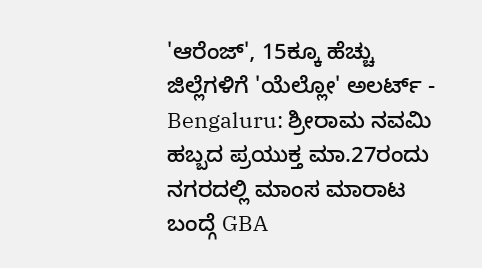'ಆರೆಂಜ್', 15ಕ್ಕೂ ಹೆಚ್ಚು ಜಿಲ್ಲೆಗಳಿಗೆ 'ಯೆಲ್ಲೋ' ಅಲರ್ಟ್ -
Bengaluru: ಶ್ರೀರಾಮ ನವಮಿ ಹಬ್ಬದ ಪ್ರಯುಕ್ತ ಮಾ.27ರಂದು ನಗರದಲ್ಲಿ ಮಾಂಸ ಮಾರಾಟ ಬಂದ್ಗೆ GBA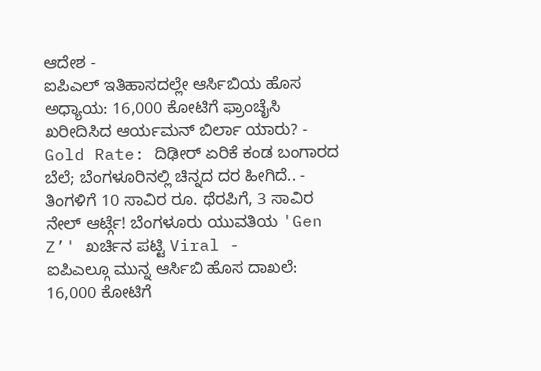ಆದೇಶ -
ಐಪಿಎಲ್ ಇತಿಹಾಸದಲ್ಲೇ ಆರ್ಸಿಬಿಯ ಹೊಸ ಅಧ್ಯಾಯ: 16,000 ಕೋಟಿಗೆ ಫ್ರಾಂಚೈಸಿ ಖರೀದಿಸಿದ ಆರ್ಯಮನ್ ಬಿರ್ಲಾ ಯಾರು? -
Gold Rate: ದಿಢೀರ್ ಏರಿಕೆ ಕಂಡ ಬಂಗಾರದ ಬೆಲೆ; ಬೆಂಗಳೂರಿನಲ್ಲಿ ಚಿನ್ನದ ದರ ಹೀಗಿದೆ.. -
ತಿಂಗಳಿಗೆ 10 ಸಾವಿರ ರೂ. ಥೆರಪಿಗೆ, 3 ಸಾವಿರ ನೇಲ್ ಆರ್ಟ್ಗೆ! ಬೆಂಗಳೂರು ಯುವತಿಯ 'Gen Z’' ಖರ್ಚಿನ ಪಟ್ಟಿ Viral -
ಐಪಿಎಲ್ಗೂ ಮುನ್ನ ಆರ್ಸಿಬಿ ಹೊಸ ದಾಖಲೆ: 16,000 ಕೋಟಿಗೆ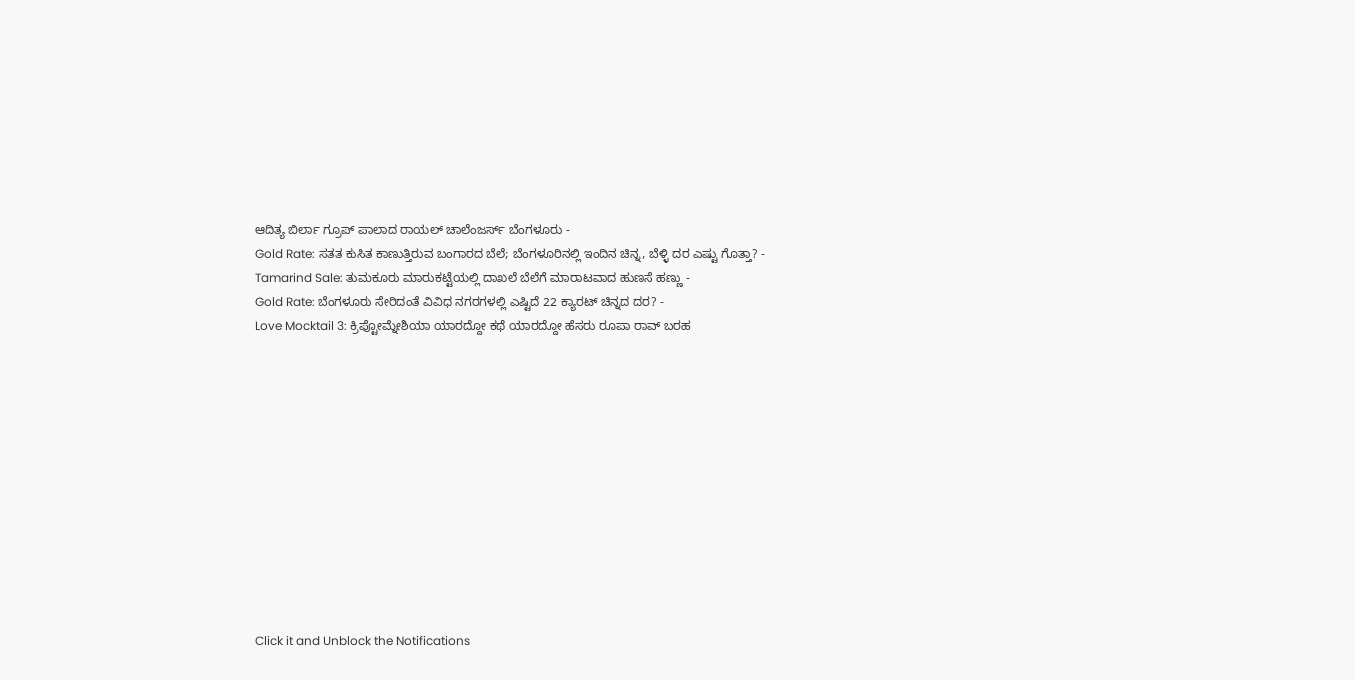ಆದಿತ್ಯ ಬಿರ್ಲಾ ಗ್ರೂಪ್ ಪಾಲಾದ ರಾಯಲ್ ಚಾಲೆಂಜರ್ಸ್ ಬೆಂಗಳೂರು -
Gold Rate: ಸತತ ಕುಸಿತ ಕಾಣುತ್ತಿರುವ ಬಂಗಾರದ ಬೆಲೆ; ಬೆಂಗಳೂರಿನಲ್ಲಿ ಇಂದಿನ ಚಿನ್ನ, ಬೆಳ್ಳಿ ದರ ಎಷ್ಟು ಗೊತ್ತಾ? -
Tamarind Sale: ತುಮಕೂರು ಮಾರುಕಟ್ಟೆಯಲ್ಲಿ ದಾಖಲೆ ಬೆಲೆಗೆ ಮಾರಾಟವಾದ ಹುಣಸೆ ಹಣ್ಣು -
Gold Rate: ಬೆಂಗಳೂರು ಸೇರಿದಂತೆ ವಿವಿಧ ನಗರಗಳಲ್ಲಿ ಎಷ್ಟಿದೆ 22 ಕ್ಯಾರಟ್ ಚಿನ್ನದ ದರ? -
Love Mocktail 3: ಕ್ರಿಪ್ಟೋಮ್ನೇಶಿಯಾ ಯಾರದ್ದೋ ಕಥೆ ಯಾರದ್ದೋ ಹೆಸರು ರೂಪಾ ರಾವ್ ಬರಹ












Click it and Unblock the Notifications